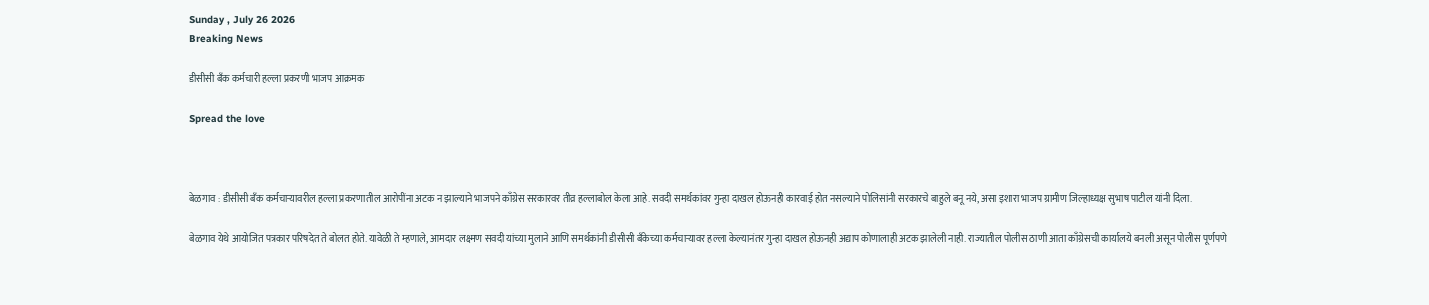Sunday , July 26 2026
Breaking News

डीसीसी बँक कर्मचारी हल्ला प्रकरणी भाजप आक्रमक

Spread the love



बेळगाव : डीसीसी बँक कर्मचाऱ्यावरील हल्ला प्रकरणातील आरोपींना अटक न झाल्याने भाजपने काँग्रेस सरकारवर तीव्र हल्लाबोल केला आहे. सवदी समर्थकांवर गुन्हा दाखल होऊनही कारवाई होत नसल्याने पोलिसांनी सरकारचे बाहुले बनू नये, असा इशारा भाजप ग्रामीण जिल्हाध्यक्ष सुभाष पाटील यांनी दिला.

बेळगाव येथे आयोजित पत्रकार परिषदेत ते बोलत होते. यावेळी ते म्हणाले, आमदार लक्ष्मण सवदी यांच्या मुलाने आणि समर्थकांनी डीसीसी बँकेच्या कर्मचाऱ्यावर हल्ला केल्यानंतर गुन्हा दाखल होऊनही अद्याप कोणालाही अटक झालेली नाही. राज्यातील पोलीस ठाणी आता काँग्रेसची कार्यालये बनली असून पोलीस पूर्णपणे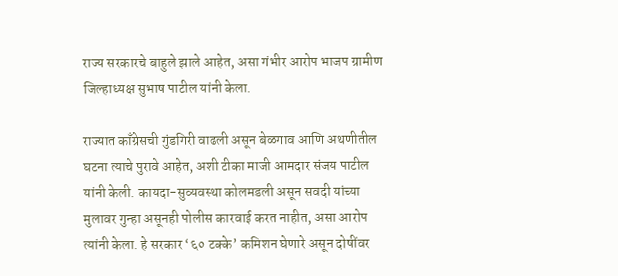राज्य सरकारचे बाहुले झाले आहेत, असा गंभीर आरोप भाजप ग्रामीण जिल्हाध्यक्ष सुभाष पाटील यांनी केला.

राज्यात काँग्रेसची गुंडगिरी वाढली असून बेळगाव आणि अथणीतील घटना त्याचे पुरावे आहेत, अशी टीका माजी आमदार संजय पाटील यांनी केली. कायदा-सुव्यवस्था कोलमडली असून सवदी यांच्या मुलावर गुन्हा असूनही पोलीस कारवाई करत नाहीत, असा आरोप त्यांनी केला. हे सरकार ‘६० टक्के’ कमिशन घेणारे असून दोषींवर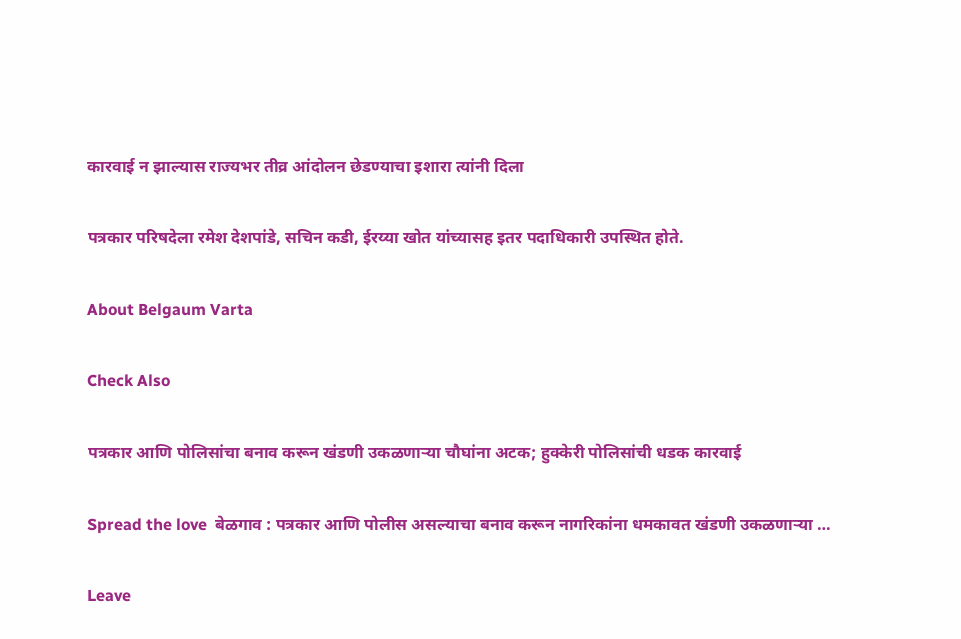कारवाई न झाल्यास राज्यभर तीव्र आंदोलन छेडण्याचा इशारा त्यांनी दिला

पत्रकार परिषदेला रमेश देशपांडे, सचिन कडी, ईरय्या खोत यांच्यासह इतर पदाधिकारी उपस्थित होते.

About Belgaum Varta

Check Also

पत्रकार आणि पोलिसांचा बनाव करून खंडणी उकळणाऱ्या चौघांना अटक; हुक्केरी पोलिसांची धडक कारवाई

Spread the love  बेळगाव : पत्रकार आणि पोलीस असल्याचा बनाव करून नागरिकांना धमकावत खंडणी उकळणाऱ्या …

Leave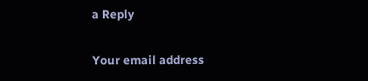a Reply

Your email address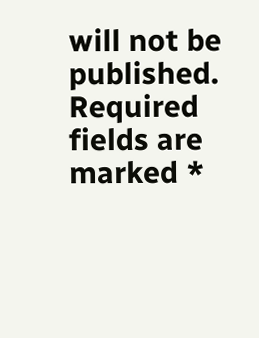will not be published. Required fields are marked *